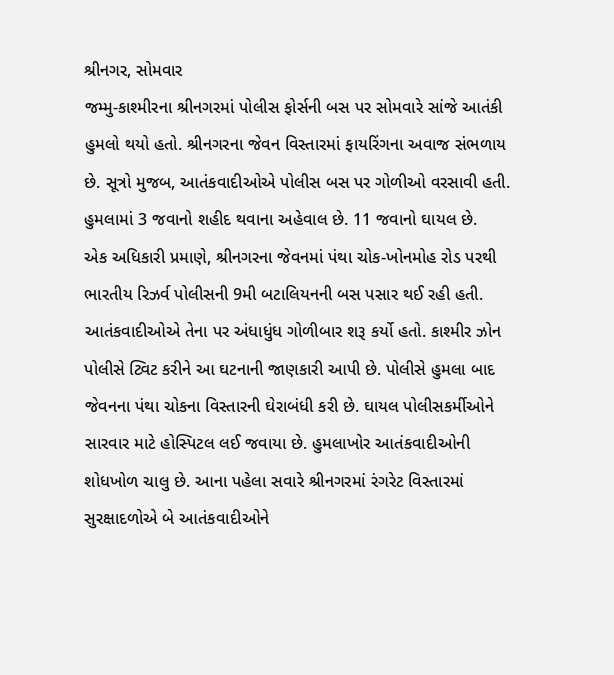શ્રીનગર, સોમવાર
જમ્મુ-કાશ્મીરના શ્રીનગરમાં પોલીસ ફોર્સની બસ પર સોમવારે સાંજે આતંકી હુમલો થયો હતો. શ્રીનગરના જેવન વિસ્તારમાં ફાયરિંગના અવાજ સંભળાય છે. સૂત્રો મુજબ, આતંકવાદીઓએ પોલીસ બસ પર ગોળીઓ વરસાવી હતી. હુમલામાં 3 જવાનો શહીદ થવાના અહેવાલ છે. 11 જવાનો ઘાયલ છે.
એક અધિકારી પ્રમાણે, શ્રીનગરના જેવનમાં પંથા ચોક-ખોનમોહ રોડ પરથી ભારતીય રિઝર્વ પોલીસની 9મી બટાલિયનની બસ પસાર થઈ રહી હતી. આતંકવાદીઓએ તેના પર અંધાધુંધ ગોળીબાર શરૂ કર્યો હતો. કાશ્મીર ઝોન પોલીસે ટ્વિટ કરીને આ ઘટનાની જાણકારી આપી છે. પોલીસે હુમલા બાદ જેવનના પંથા ચોકના વિસ્તારની ઘેરાબંધી કરી છે. ઘાયલ પોલીસકર્મીઓને સારવાર માટે હોસ્પિટલ લઈ જવાયા છે. હુમલાખોર આતંકવાદીઓની શોધખોળ ચાલુ છે. આના પહેલા સવારે શ્રીનગરમાં રંગરેટ વિસ્તારમાં સુરક્ષાદળોએ બે આતંકવાદીઓને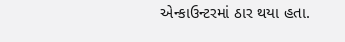એન્કાઉન્ટરમાં ઠાર થયા હતા.